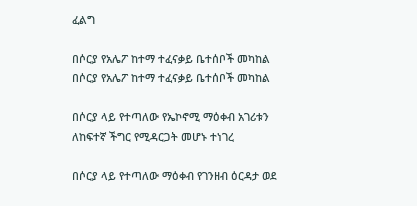ፈልግ

በሶርያ የአሌፖ ከተማ ተፈናቃይ ቤተሰቦች መካከል በሶርያ የአሌፖ ከተማ ተፈናቃይ ቤተሰቦች መካከል

በሶርያ ላይ የተጣለው የኤኮኖሚ ማዕቀብ አገሪቱን ለከፍተኛ ችግር የሚዳርጋት መሆኑ ተነገረ

በሶርያ ላይ የተጣለው ማዕቀብ የገንዘብ ዕርዳታ ወደ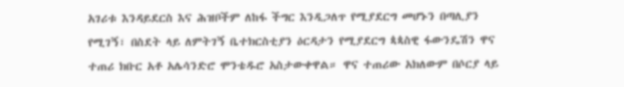አገሪቱ እንዳይደርስ እና ሕዝቦችም ለከፋ ችግር እንዲጋለጥ የሚያደርግ መሆኑን በጣሊያን የሚገኝ፣ በስደት ላይ ለምትገኝ ቤተክርስቲያን ዕርዳታን የሚያደርግ ጳጳስዊ ፋውንዴሽን ዋና ተጠሪ ክቡር አቶ አሌሳንድሮ ሞንቴዱሮ አስታውቀዋል። ዋና ተጠሪው አክለውም በሶርያ ላይ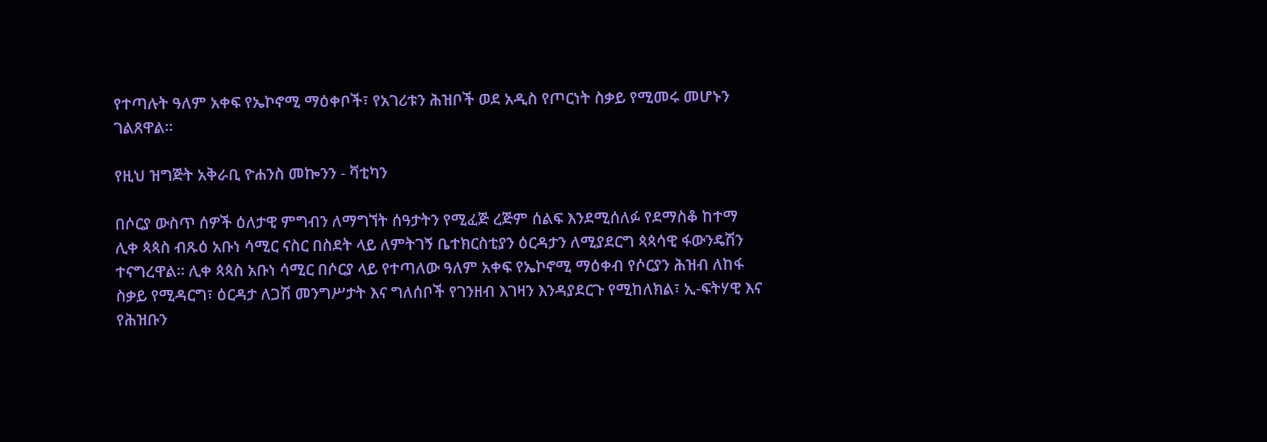የተጣሉት ዓለም አቀፍ የኤኮኖሚ ማዕቀቦች፣ የአገሪቱን ሕዝቦች ወደ አዲስ የጦርነት ስቃይ የሚመሩ መሆኑን ገልጸዋል።

የዚህ ዝግጅት አቅራቢ ዮሐንስ መኰንን - ቫቲካን

በሶርያ ውስጥ ሰዎች ዕለታዊ ምግብን ለማግኘት ሰዓታትን የሚፈጅ ረጅም ሰልፍ እንደሚሰለፉ የደማስቆ ከተማ ሊቀ ጳጳስ ብጹዕ አቡነ ሳሚር ናስር በስደት ላይ ለምትገኝ ቤተክርስቲያን ዕርዳታን ለሚያደርግ ጳጳሳዊ ፋውንዴሽን ተናግረዋል። ሊቀ ጳጳስ አቡነ ሳሚር በሶርያ ላይ የተጣለው ዓለም አቀፍ የኤኮኖሚ ማዕቀብ የሶርያን ሕዝብ ለከፋ ስቃይ የሚዳርግ፣ ዕርዳታ ለጋሽ መንግሥታት እና ግለሰቦች የገንዘብ እገዛን እንዳያደርጉ የሚከለክል፣ ኢ-ፍትሃዊ እና የሕዝቡን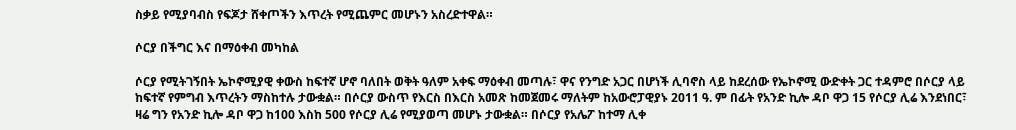ስቃይ የሚያባብስ የፍጆታ ሸቀጦችን እጥረት የሚጨምር መሆኑን አስረድተዋል።

ሶርያ በችግር እና በማዕቀብ መካከል

ሶርያ የሚትገኝበት ኤኮኖሚያዊ ቀውስ ከፍተኛ ሆኖ ባለበት ወቅት ዓለም አቀፍ ማዕቀብ መጣሉ፣ ዋና የንግድ አጋር በሆነች ሊባኖስ ላይ ከደረሰው የኤኮኖሚ ውድቀት ጋር ተዳምሮ በሶርያ ላይ ከፍተኛ የምግብ እጥረትን ማስከተሉ ታውቋል። በሶርያ ውስጥ የእርስ በእርስ አመጽ ከመጀመሩ ማለትም ከአውሮፓዊያኑ 2011 ዓ. ም በፊት የአንድ ኪሎ ዳቦ ዋጋ 15 የሶርያ ሊሬ እንደነበር፣ ዛሬ ግን የአንድ ኪሎ ዳቦ ዋጋ ከ100 እስከ 500 የሶርያ ሊሬ የሚያወጣ መሆኑ ታውቋል። በሶርያ የአሌፖ ከተማ ሊቀ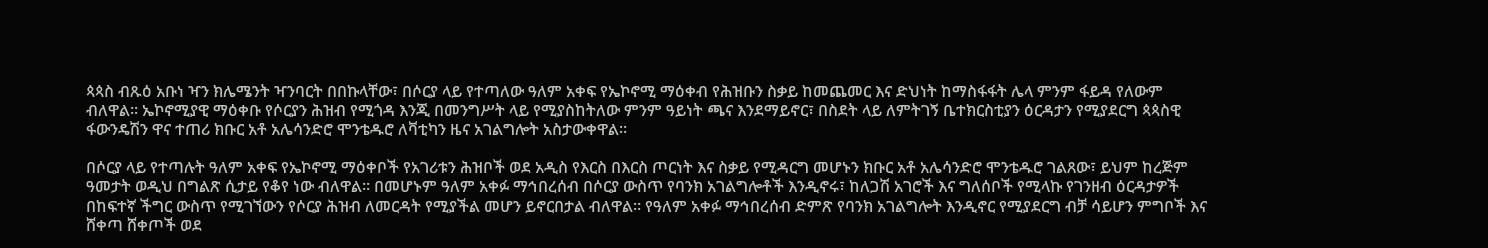ጳጳስ ብጹዕ አቡነ ዣን ክሌሜንት ዣንባርት በበኩላቸው፣ በሶርያ ላይ የተጣለው ዓለም አቀፍ የኤኮኖሚ ማዕቀብ የሕዝቡን ስቃይ ከመጨመር እና ድህነት ከማስፋፋት ሌላ ምንም ፋይዳ የለውም ብለዋል። ኤኮኖሚያዊ ማዕቀቡ የሶርያን ሕዝብ የሚጎዳ እንጂ በመንግሥት ላይ የሚያስከትለው ምንም ዓይነት ጫና እንደማይኖር፣ በስደት ላይ ለምትገኝ ቤተክርስቲያን ዕርዳታን የሚያደርግ ጳጳስዊ ፋውንዴሽን ዋና ተጠሪ ክቡር አቶ አሌሳንድሮ ሞንቴዱሮ ለቫቲካን ዜና አገልግሎት አስታውቀዋል።

በሶርያ ላይ የተጣሉት ዓለም አቀፍ የኤኮኖሚ ማዕቀቦች የአገሪቱን ሕዝቦች ወደ አዲስ የእርስ በእርስ ጦርነት እና ስቃይ የሚዳርግ መሆኑን ክቡር አቶ አሌሳንድሮ ሞንቴዱሮ ገልጸው፣ ይህም ከረጅም ዓመታት ወዲህ በግልጽ ሲታይ የቆየ ነው ብለዋል። በመሆኑም ዓለም አቀፉ ማኅበረሰብ በሶርያ ውስጥ የባንክ አገልግሎቶች እንዲኖሩ፣ ከለጋሽ አገሮች እና ግለሰቦች የሚላኩ የገንዘብ ዕርዳታዎች በከፍተኛ ችግር ውስጥ የሚገኘውን የሶርያ ሕዝብ ለመርዳት የሚያችል መሆን ይኖርበታል ብለዋል። የዓለም አቀፉ ማኅበረሰብ ድምጽ የባንክ አገልግሎት እንዲኖር የሚያደርግ ብቻ ሳይሆን ምግቦች እና ሸቀጣ ሸቀጦች ወደ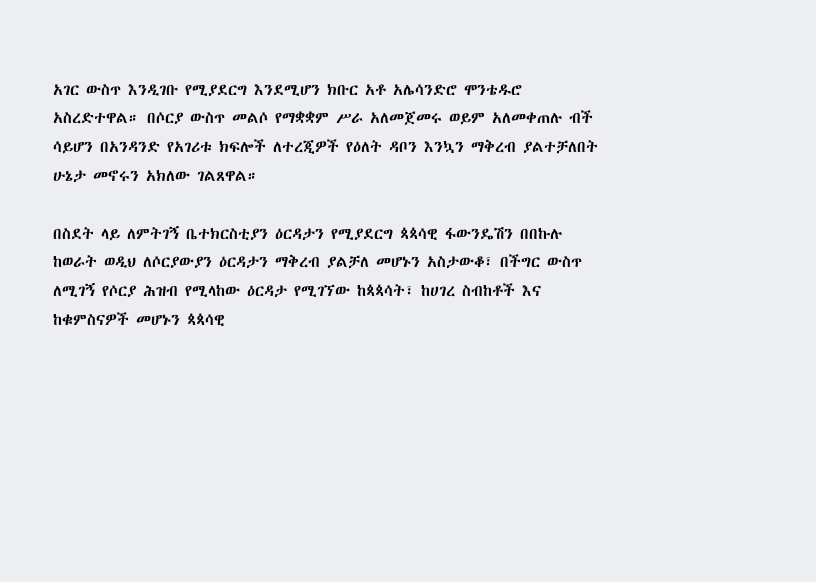አገር ውስጥ እንዲገቡ የሚያደርግ እንደሚሆን ክቡር አቶ አሌሳንድሮ ሞንቴዱሮ አስረድተዋል። በሶርያ ውስጥ መልሶ የማቋቋም ሥራ አለመጀመሩ ወይም አለመቀጠሉ ብች ሳይሆን በአንዳንድ የአገሪቱ ክፍሎች ለተረጂዎች የዕለት ዳቦን እንኳን ማቅረብ ያልተቻለበት ሁኔታ መኖሩን አክለው ገልጸዋል።

በስደት ላይ ለምትገኝ ቤተክርስቲያን ዕርዳታን የሚያደርግ ጳጳሳዊ ፋውንዴሽን በበኩሉ ከወራት ወዲህ ለሶርያውያን ዕርዳታን ማቅረብ ያልቻለ መሆኑን አስታውቆ፣ በችግር ውስጥ ለሚገኝ የሶርያ ሕዝብ የሚላከው ዕርዳታ የሚገኘው ከጳጳሳት፣ ከሀገረ ስብከቶች እና ከቁምስናዎች መሆኑን ጳጳሳዊ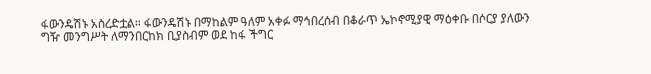ፋውንዴሽኑ አስረድቷል። ፋውንዴሽኑ በማከልም ዓለም አቀፉ ማኅበረሰብ በቆራጥ ኤኮኖሚያዊ ማዕቀቡ በሶርያ ያለውን ግዥ መንግሥት ለማንበርከክ ቢያስብም ወደ ከፋ ችግር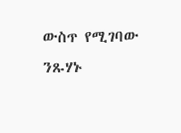ውስጥ የሚገባው ንጹሃኑ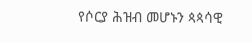የሶርያ ሕዝብ መሆኑን ጳጳሳዊ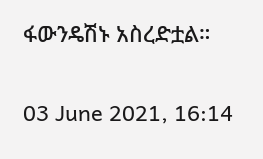ፋውንዴሽኑ አስረድቷል።

03 June 2021, 16:14